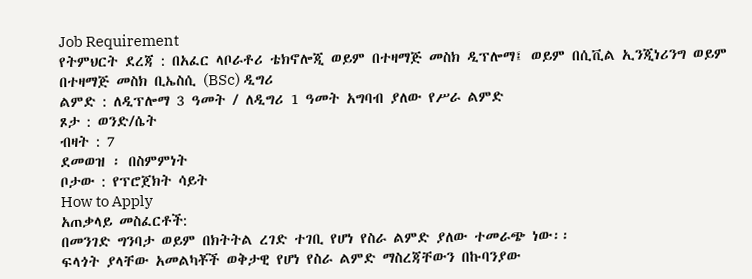Job Requirement
የትምህርት ደረጃ : በአፈር ላቦራቶሪ ቴክኖሎጂ ወይም በተዛማጅ መስክ ዲፕሎማ፤ ወይም በሲቪል ኢንጂነሪንግ ወይም በተዛማጅ መስክ ቢኤስሲ (BSc) ዲግሪ
ልምድ : ለዲፕሎማ 3 ዓመት / ለዲግሪ 1 ዓመት አግባብ ያለው የሥራ ልምድ
ጾታ : ወንድ/ሴት
ብዛት : 7
ደመወዝ ፡ በስምምነት
ቦታው : የፕሮጀክት ሳይት
How to Apply
አጠቃላይ መስፈርቶች:
በመንገድ ግንባታ ወይም በክትትል ረገድ ተገቢ የሆነ የስራ ልምድ ያለው ተመራጭ ነው፡፡
ፍላጎት ያላቸው አመልካቾች ወቅታዊ የሆነ የስራ ልምድ ማስረጃቸውን በኩባንያው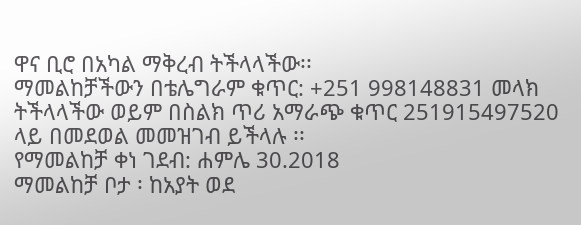ዋና ቢሮ በአካል ማቅረብ ትችላላችው፡፡
ማመልከቻችውን በቴሌግራም ቁጥር: +251 998148831 መላክ ትችላላችው ወይም በስልክ ጥሪ አማራጭ ቁጥር 251915497520 ላይ በመደወል መመዝገብ ይችላሉ ፡፡
የማመልከቻ ቀነ ገደብ: ሐምሌ 30.2018
ማመልከቻ ቦታ ፡ ከአያት ወደ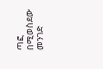ጣፎ በሚወስደው መንገድ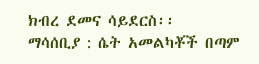ክብረ ደመና ሳይደርስ፡፡
ማሳሰቢያ : ሴት አመልካቾች በጣም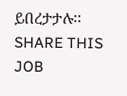ይበረታታሉ፡፡
SHARE THIS JOB